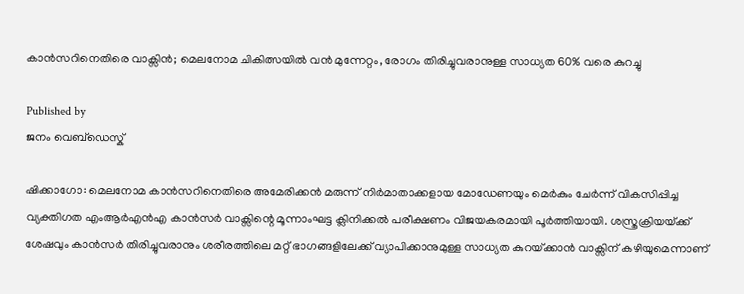കാൻസറിനെതിരെ വാക്സിൻ; മെലനോമ ചികിത്സയിൽ വൻ മുന്നേറ്റം, രോഗം തിരിച്ചുവരാനുള്ള സാധ്യത 60% വരെ കുറച്ചു

Published by
ജനം വെബ്‌ഡെസ്ക്

ഷിക്കാഗോ: മെലനോമ കാൻസറിനെതിരെ അമേരിക്കൻ മരുന്ന് നിർമാതാക്കളായ മോഡേണയും മെർകും ചേർന്ന് വികസിപ്പിച്ച വ്യക്തിഗത എംആർഎൻഎ കാൻസർ വാക്സിന്റെ മൂന്നാംഘട്ട ക്ലിനിക്കൽ പരീക്ഷണം വിജയകരമായി പൂർത്തിയായി. ശസ്ത്രക്രിയയ്‌ക്ക് ശേഷവും കാൻസർ തിരിച്ചുവരാനും ശരീരത്തിലെ മറ്റ് ഭാഗങ്ങളിലേക്ക് വ്യാപിക്കാനുമുള്ള സാധ്യത കുറയ്‌ക്കാൻ വാക്സിന് കഴിയുമെന്നാണ്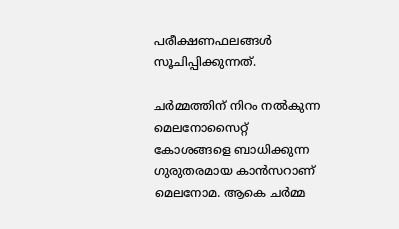പരീക്ഷണഫലങ്ങൾ സൂചിപ്പിക്കുന്നത്.

ചർമ്മത്തിന് നിറം നൽകുന്ന മെലനോസൈറ്റ് കോശങ്ങളെ ബാധിക്കുന്ന ഗുരുതരമായ കാൻസറാണ് മെലനോമ. ആകെ ചർമ്മ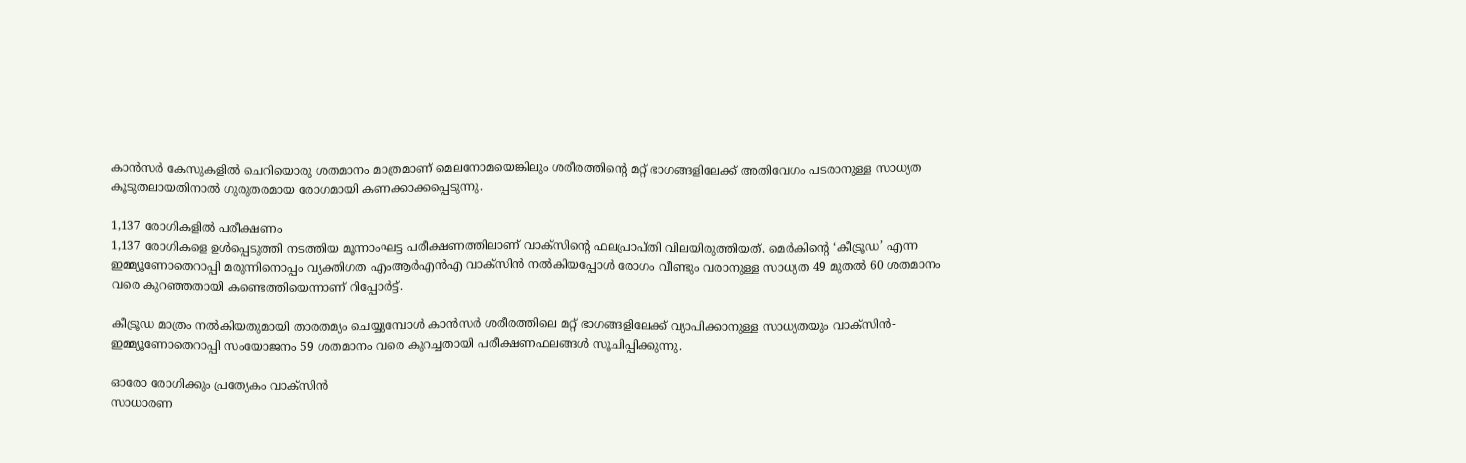കാൻസർ കേസുകളിൽ ചെറിയൊരു ശതമാനം മാത്രമാണ് മെലനോമയെങ്കിലും ശരീരത്തിന്റെ മറ്റ് ഭാഗങ്ങളിലേക്ക് അതിവേഗം പടരാനുള്ള സാധ്യത കൂടുതലായതിനാൽ ഗുരുതരമായ രോഗമായി കണക്കാക്കപ്പെടുന്നു.

1,137 രോഗികളിൽ പരീക്ഷണം
1,137 രോഗികളെ ഉൾപ്പെടുത്തി നടത്തിയ മൂന്നാംഘട്ട പരീക്ഷണത്തിലാണ് വാക്സിന്റെ ഫലപ്രാപ്തി വിലയിരുത്തിയത്. മെർകിന്റെ ‘കീട്രൂഡ’ എന്ന ഇമ്മ്യൂണോതെറാപ്പി മരുന്നിനൊപ്പം വ്യക്തിഗത എംആർഎൻഎ വാക്സിൻ നൽകിയപ്പോൾ രോഗം വീണ്ടും വരാനുള്ള സാധ്യത 49 മുതൽ 60 ശതമാനം വരെ കുറഞ്ഞതായി കണ്ടെത്തിയെന്നാണ് റിപ്പോർട്ട്.

കീട്രൂഡ മാത്രം നൽകിയതുമായി താരതമ്യം ചെയ്യുമ്പോൾ കാൻസർ ശരീരത്തിലെ മറ്റ് ഭാഗങ്ങളിലേക്ക് വ്യാപിക്കാനുള്ള സാധ്യതയും വാക്സിൻ-ഇമ്മ്യൂണോതെറാപ്പി സംയോജനം 59 ശതമാനം വരെ കുറച്ചതായി പരീക്ഷണഫലങ്ങൾ സൂചിപ്പിക്കുന്നു.

ഓരോ രോഗിക്കും പ്രത്യേകം വാക്സിൻ
സാധാരണ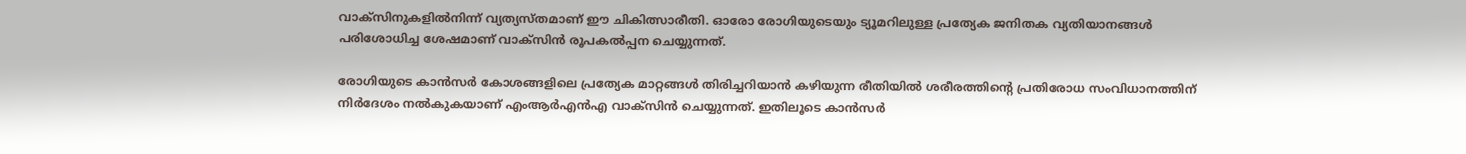വാക്സിനുകളിൽനിന്ന് വ്യത്യസ്തമാണ് ഈ ചികിത്സാരീതി. ഓരോ രോഗിയുടെയും ട്യൂമറിലുള്ള പ്രത്യേക ജനിതക വ്യതിയാനങ്ങൾ പരിശോധിച്ച ശേഷമാണ് വാക്സിൻ രൂപകൽപ്പന ചെയ്യുന്നത്.

രോഗിയുടെ കാൻസർ കോശങ്ങളിലെ പ്രത്യേക മാറ്റങ്ങൾ തിരിച്ചറിയാൻ കഴിയുന്ന രീതിയിൽ ശരീരത്തിന്റെ പ്രതിരോധ സംവിധാനത്തിന് നിർദേശം നൽകുകയാണ് എംആർഎൻഎ വാക്സിൻ ചെയ്യുന്നത്. ഇതിലൂടെ കാൻസർ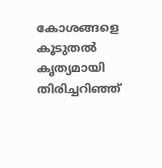കോശങ്ങളെ കൂടുതൽ കൃത്യമായി തിരിച്ചറിഞ്ഞ്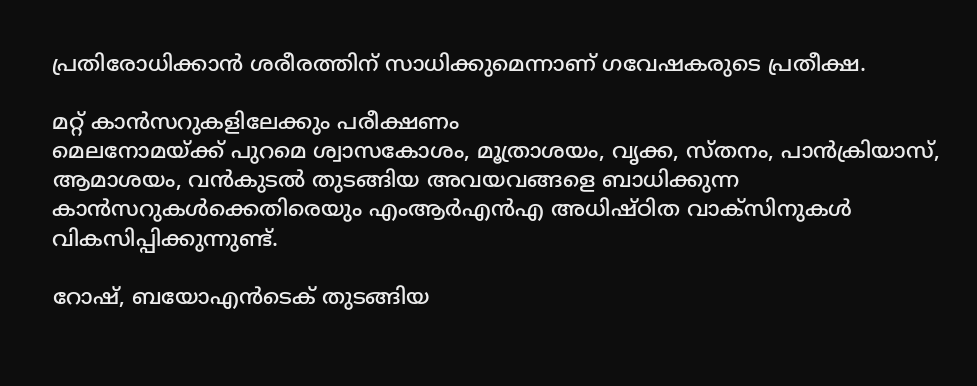പ്രതിരോധിക്കാൻ ശരീരത്തിന് സാധിക്കുമെന്നാണ് ഗവേഷകരുടെ പ്രതീക്ഷ.

മറ്റ് കാൻസറുകളിലേക്കും പരീക്ഷണം
മെലനോമയ്‌ക്ക് പുറമെ ശ്വാസകോശം, മൂത്രാശയം, വൃക്ക, സ്തനം, പാൻക്രിയാസ്, ആമാശയം, വൻകുടൽ തുടങ്ങിയ അവയവങ്ങളെ ബാധിക്കുന്ന കാൻസറുകൾക്കെതിരെയും എംആർഎൻഎ അധിഷ്ഠിത വാക്സിനുകൾ വികസിപ്പിക്കുന്നുണ്ട്.

റോഷ്, ബയോഎൻടെക് തുടങ്ങിയ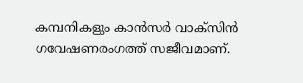കമ്പനികളും കാൻസർ വാക്സിൻ ഗവേഷണരംഗത്ത് സജീവമാണ്.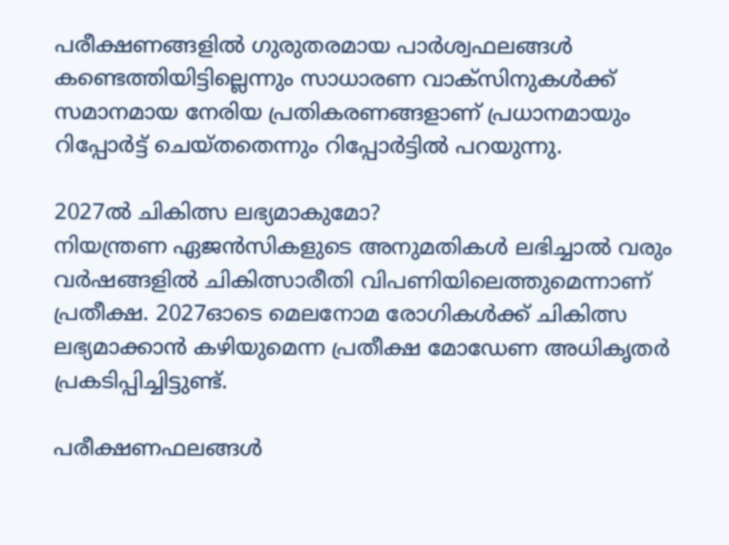പരീക്ഷണങ്ങളിൽ ഗുരുതരമായ പാർശ്വഫലങ്ങൾ കണ്ടെത്തിയിട്ടില്ലെന്നും സാധാരണ വാക്സിനുകൾക്ക് സമാനമായ നേരിയ പ്രതികരണങ്ങളാണ് പ്രധാനമായും റിപ്പോർട്ട് ചെയ്തതെന്നും റിപ്പോർട്ടിൽ പറയുന്നു.

2027ൽ ചികിത്സ ലഭ്യമാകുമോ?
നിയന്ത്രണ ഏജൻസികളുടെ അനുമതികൾ ലഭിച്ചാൽ വരും വർഷങ്ങളിൽ ചികിത്സാരീതി വിപണിയിലെത്തുമെന്നാണ് പ്രതീക്ഷ. 2027ഓടെ മെലനോമ രോഗികൾക്ക് ചികിത്സ ലഭ്യമാക്കാൻ കഴിയുമെന്ന പ്രതീക്ഷ മോഡേണ അധികൃതർ പ്രകടിപ്പിച്ചിട്ടുണ്ട്.

പരീക്ഷണഫലങ്ങൾ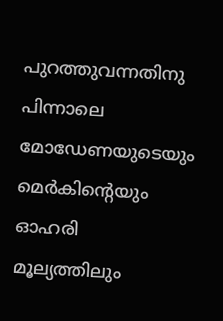പുറത്തുവന്നതിനു പിന്നാലെ മോഡേണയുടെയും മെർകിന്റെയും ഓഹരി മൂല്യത്തിലും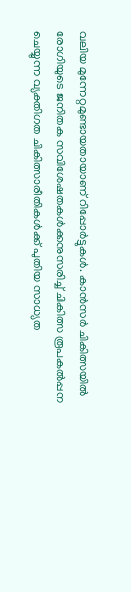വലിയ മുന്നേറ്റമുണ്ടായതായാണ് റിപ്പോർട്ടുകൾ. കാൻസർ ചികിത്സയിൽ രോഗിയുടെ ജനിതക സവിശേഷതകൾക്കനുസരിച്ച് ചികിത്സ രൂപകൽപ്പന ചെയ്യുന്ന വ്യക്തിഗത ചികിത്സാരീതികൾക്ക് പുതിയ സാധ്യത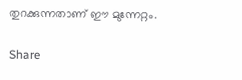തുറക്കുന്നതാണ് ഈ മുന്നേറ്റം.

Share